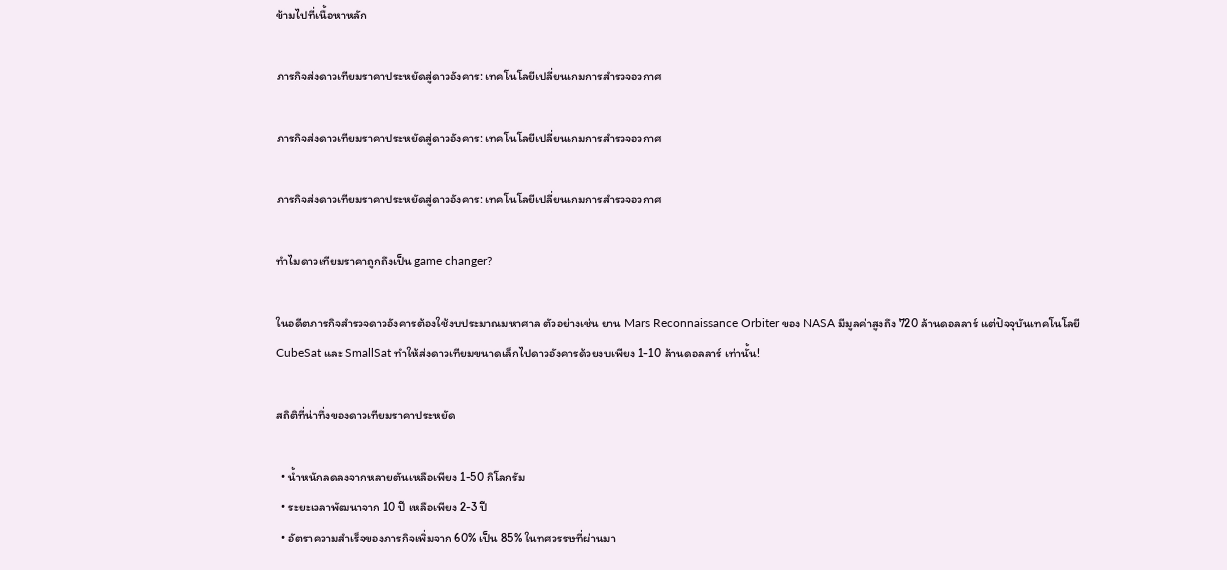ข้ามไปที่เนื้อหาหลัก

ภารกิจส่งดาวเทียมราคาประหยัดสู่ดาวอังคาร: เทคโนโลยีเปลี่ยนเกมการสำรวจอวกาศ

ภารกิจส่งดาวเทียมราคาประหยัดสู่ดาวอังคาร: เทคโนโลยีเปลี่ยนเกมการสำรวจอวกาศ

ภารกิจส่งดาวเทียมราคาประหยัดสู่ดาวอังคาร: เทคโนโลยีเปลี่ยนเกมการสำรวจอวกาศ

ทำไมดาวเทียมราคาถูกถึงเป็น game changer?

ในอดีตภารกิจสำรวจดาวอังคารต้องใช้งบประมาณมหาศาล ตัวอย่างเช่น ยาน Mars Reconnaissance Orbiter ของ NASA มีมูลค่าสูงถึง 720 ล้านดอลลาร์ แต่ปัจจุบันเทคโนโลยี CubeSat และ SmallSat ทำให้ส่งดาวเทียมขนาดเล็กไปดาวอังคารด้วยงบเพียง 1-10 ล้านดอลลาร์ เท่านั้น!

สถิติที่น่าทึ่งของดาวเทียมราคาประหยัด

  • น้ำหนักลดลงจากหลายตันเหลือเพียง 1-50 กิโลกรัม
  • ระยะเวลาพัฒนาจาก 10 ปี เหลือเพียง 2-3 ปี
  • อัตราความสำเร็จของภารกิจเพิ่มจาก 60% เป็น 85% ในทศวรรษที่ผ่านมา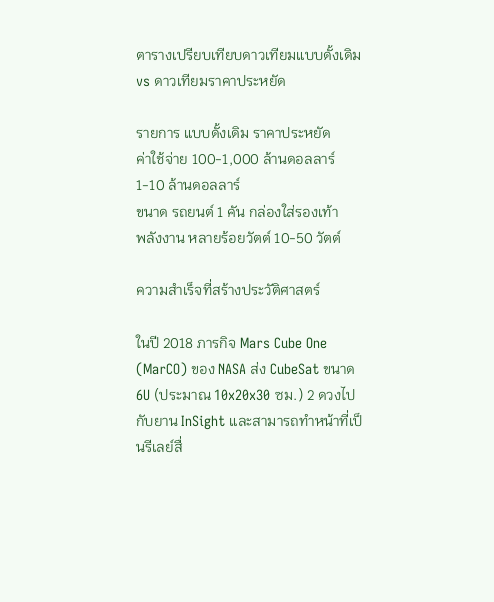ตารางเปรียบเทียบดาวเทียมแบบดั้งเดิม vs ดาวเทียมราคาประหยัด

รายการ แบบดั้งเดิม ราคาประหยัด
ค่าใช้จ่าย 100-1,000 ล้านดอลลาร์ 1-10 ล้านดอลลาร์
ขนาด รถยนต์ 1 คัน กล่องใส่รองเท้า
พลังงาน หลายร้อยวัตต์ 10-50 วัตต์

ความสำเร็จที่สร้างประวัติศาสตร์

ในปี 2018 ภารกิจ Mars Cube One (MarCO) ของ NASA ส่ง CubeSat ขนาด 6U (ประมาณ 10x20x30 ซม.) 2 ดวงไปกับยาน InSight และสามารถทำหน้าที่เป็นรีเลย์สื่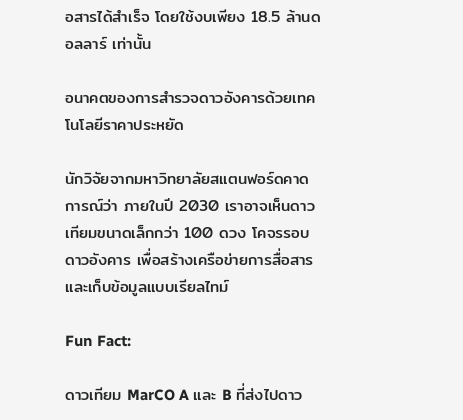อสารได้สำเร็จ โดยใช้งบเพียง 18.5 ล้านดอลลาร์ เท่านั้น

อนาคตของการสำรวจดาวอังคารด้วยเทคโนโลยีราคาประหยัด

นักวิจัยจากมหาวิทยาลัยสแตนฟอร์ดคาดการณ์ว่า ภายในปี 2030 เราอาจเห็นดาวเทียมขนาดเล็กกว่า 100 ดวง โคจรรอบดาวอังคาร เพื่อสร้างเครือข่ายการสื่อสารและเก็บข้อมูลแบบเรียลไทม์

Fun Fact:

ดาวเทียม MarCO A และ B ที่ส่งไปดาว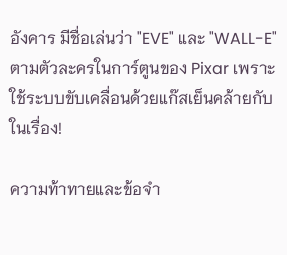อังคาร มีชื่อเล่นว่า "EVE" และ "WALL-E" ตามตัวละครในการ์ตูนของ Pixar เพราะใช้ระบบขับเคลื่อนด้วยแก๊สเย็นคล้ายกับในเรื่อง!

ความท้าทายและข้อจำ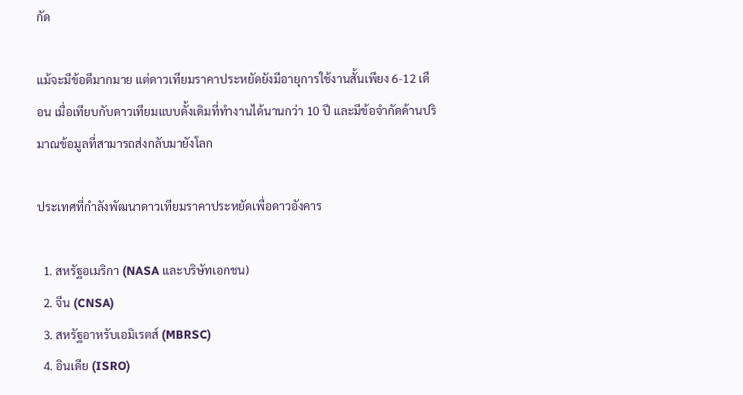กัด

แม้จะมีข้อดีมากมาย แต่ดาวเทียมราคาประหยัดยังมีอายุการใช้งานสั้นเพียง 6-12 เดือน เมื่อเทียบกับดาวเทียมแบบดั้งเดิมที่ทำงานได้นานกว่า 10 ปี และมีข้อจำกัดด้านปริมาณข้อมูลที่สามารถส่งกลับมายังโลก

ประเทศที่กำลังพัฒนาดาวเทียมราคาประหยัดเพื่อดาวอังคาร

  1. สหรัฐอเมริกา (NASA และบริษัทเอกชน)
  2. จีน (CNSA)
  3. สหรัฐอาหรับเอมิเรตส์ (MBRSC)
  4. อินเดีย (ISRO)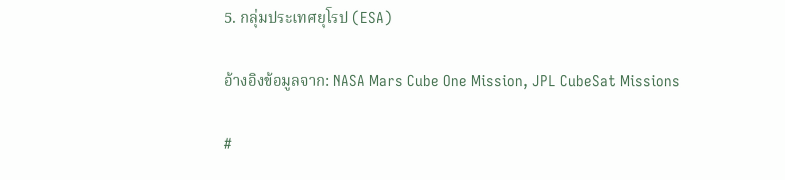5. กลุ่มประเทศยุโรป (ESA)

อ้างอิงข้อมูลจาก: NASA Mars Cube One Mission, JPL CubeSat Missions

#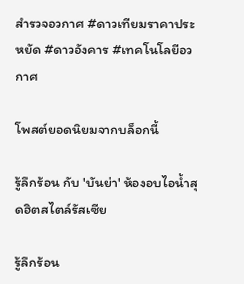สำรวจอวกาศ #ดาวเทียมราคาประหยัด #ดาวอังคาร #เทคโนโลยีอวกาศ

โพสต์ยอดนิยมจากบล็อกนี้

รู้ลึกร้อน กับ 'บันย่า' ห้องอบไอน้ำสุดฮิตสไตล์รัสเซีย

รู้ลึกร้อน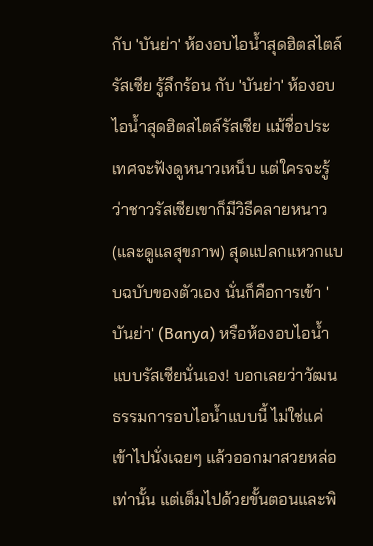กับ 'บันย่า' ห้องอบไอน้ำสุดฮิตสไตล์รัสเซีย รู้ลึกร้อน กับ 'บันย่า' ห้องอบไอน้ำสุดฮิตสไตล์รัสเซีย แม้ชื่อประเทศจะฟังดูหนาวเหน็บ แต่ใครจะรู้ว่าชาวรัสเซียเขาก็มีวิธีคลายหนาว (และดูแลสุขภาพ) สุดแปลกแหวกแบบฉบับของตัวเอง นั่นก็คือการเข้า 'บันย่า' (Banya) หรือห้องอบไอน้ำแบบรัสเซียนั่นเอง! บอกเลยว่าวัฒนธรรมการอบไอน้ำแบบนี้ ไม่ใช่แค่เข้าไปนั่งเฉยๆ แล้วออกมาสวยหล่อเท่านั้น แต่เต็มไปด้วยขั้นตอนและพิ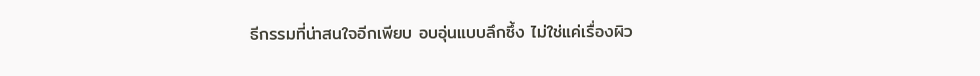ธีกรรมที่น่าสนใจอีกเพียบ อบอุ่นแบบลึกซึ้ง ไม่ใช่แค่เรื่องผิว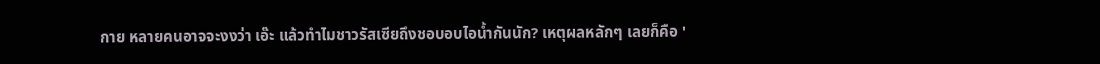กาย หลายคนอาจจะงงว่า เอ๊ะ แล้วทำไมชาวรัสเซียถึงชอบอบไอน้ำกันนัก? เหตุผลหลักๆ เลยก็คือ '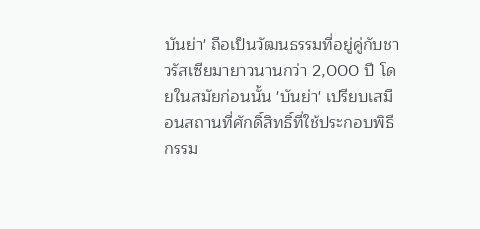บันย่า' ถือเป็นวัฒนธรรมที่อยู่คู่กับชาวรัสเซียมายาวนานกว่า 2,000 ปี โดยในสมัยก่อนนั้น 'บันย่า' เปรียบเสมือนสถานที่ศักดิ์สิทธิ์ที่ใช้ประกอบพิธีกรรม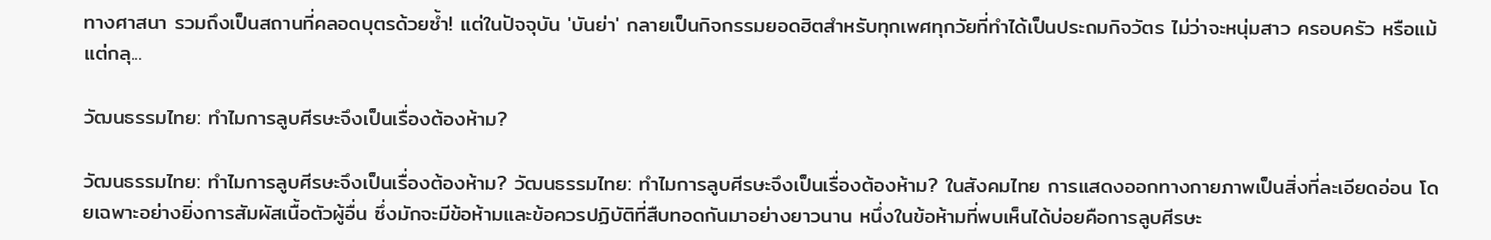ทางศาสนา รวมถึงเป็นสถานที่คลอดบุตรด้วยซ้ำ! แต่ในปัจจุบัน 'บันย่า' กลายเป็นกิจกรรมยอดฮิตสำหรับทุกเพศทุกวัยที่ทำได้เป็นประถมกิจวัตร ไม่ว่าจะหนุ่มสาว ครอบครัว หรือแม้แต่กลุ...

วัฒนธรรมไทย: ทำไมการลูบศีรษะจึงเป็นเรื่องต้องห้าม?

วัฒนธรรมไทย: ทำไมการลูบศีรษะจึงเป็นเรื่องต้องห้าม? วัฒนธรรมไทย: ทำไมการลูบศีรษะจึงเป็นเรื่องต้องห้าม? ในสังคมไทย การแสดงออกทางกายภาพเป็นสิ่งที่ละเอียดอ่อน โดยเฉพาะอย่างยิ่งการสัมผัสเนื้อตัวผู้อื่น ซึ่งมักจะมีข้อห้ามและข้อควรปฏิบัติที่สืบทอดกันมาอย่างยาวนาน หนึ่งในข้อห้ามที่พบเห็นได้บ่อยคือการลูบศีรษะ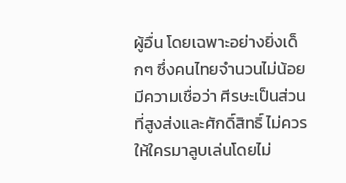ผู้อื่น โดยเฉพาะอย่างยิ่งเด็กๆ ซึ่งคนไทยจำนวนไม่น้อยมีความเชื่อว่า ศีรษะเป็นส่วนที่สูงส่งและศักดิ์สิทธิ์ ไม่ควรให้ใครมาลูบเล่นโดยไม่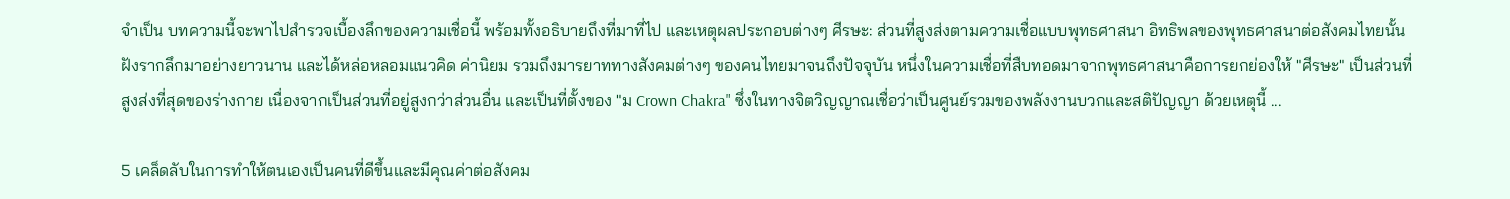จำเป็น บทความนี้จะพาไปสำรวจเบื้องลึกของความเชื่อนี้ พร้อมทั้งอธิบายถึงที่มาที่ไป และเหตุผลประกอบต่างๆ ศีรษะ: ส่วนที่สูงส่งตามความเชื่อแบบพุทธศาสนา อิทธิพลของพุทธศาสนาต่อสังคมไทยนั้นฝังรากลึกมาอย่างยาวนาน และได้หล่อหลอมแนวคิด ค่านิยม รวมถึงมารยาททางสังคมต่างๆ ของคนไทยมาจนถึงปัจจุบัน หนึ่งในความเชื่อที่สืบทอดมาจากพุทธศาสนาคือการยกย่องให้ "ศีรษะ" เป็นส่วนที่สูงส่งที่สุดของร่างกาย เนื่องจากเป็นส่วนที่อยู่สูงกว่าส่วนอื่น และเป็นที่ตั้งของ "ม Crown Chakra" ซึ่งในทางจิตวิญญาณเชื่อว่าเป็นศูนย์รวมของพลังงานบวกและสติปัญญา ด้วยเหตุนี้ ...

5 เคล็ดลับในการทำให้ตนเองเป็นคนที่ดีขึ้นและมีคุณค่าต่อสังคม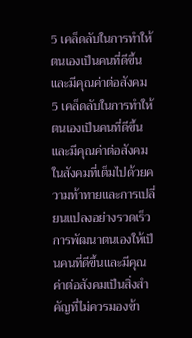5 เคล็ดลับในการทำให้ตนเองเป็นคนที่ดีขึ้นและมีคุณค่าต่อสังคม 5 เคล็ดลับในการทำให้ตนเองเป็นคนที่ดีขึ้นและมีคุณค่าต่อสังคม ในสังคมที่เต็มไปด้วยความท้าทายและการเปลี่ยนแปลงอย่างรวดเร็ว การพัฒนาตนเองให้เป็นคนที่ดีขึ้นและมีคุณค่าต่อสังคมเป็นสิ่งสำคัญที่ไม่ควรมองข้า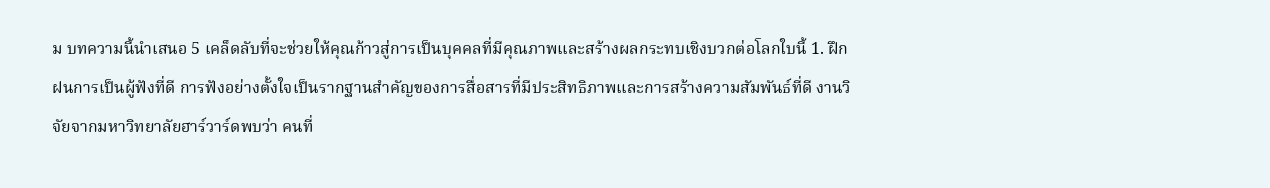ม บทความนี้นำเสนอ 5 เคล็ดลับที่จะช่วยให้คุณก้าวสู่การเป็นบุคคลที่มีคุณภาพและสร้างผลกระทบเชิงบวกต่อโลกใบนี้ 1. ฝึกฝนการเป็นผู้ฟังที่ดี การฟังอย่างตั้งใจเป็นรากฐานสำคัญของการสื่อสารที่มีประสิทธิภาพและการสร้างความสัมพันธ์ที่ดี งานวิจัยจากมหาวิทยาลัยฮาร์วาร์ดพบว่า คนที่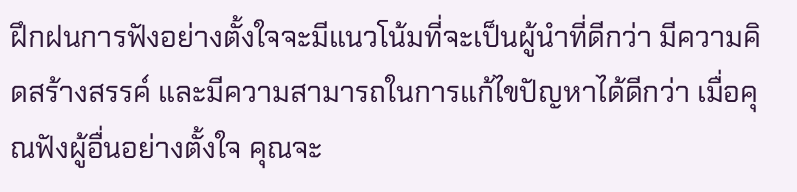ฝึกฝนการฟังอย่างตั้งใจจะมีแนวโน้มที่จะเป็นผู้นำที่ดีกว่า มีความคิดสร้างสรรค์ และมีความสามารถในการแก้ไขปัญหาได้ดีกว่า เมื่อคุณฟังผู้อื่นอย่างตั้งใจ คุณจะ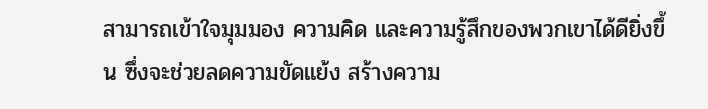สามารถเข้าใจมุมมอง ความคิด และความรู้สึกของพวกเขาได้ดียิ่งขึ้น ซึ่งจะช่วยลดความขัดแย้ง สร้างความ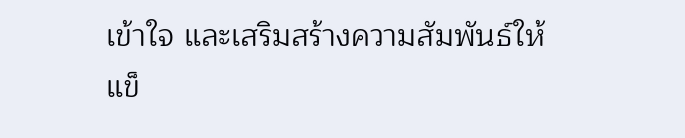เข้าใจ และเสริมสร้างความสัมพันธ์ให้แข็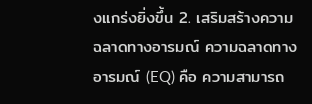งแกร่งยิ่งขึ้น 2. เสริมสร้างความฉลาดทางอารมณ์ ความฉลาดทางอารมณ์ (EQ) คือ ความสามารถ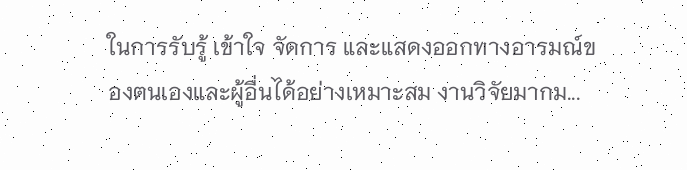ในการรับรู้ เข้าใจ จัดการ และแสดงออกทางอารมณ์ของตนเองและผู้อื่นได้อย่างเหมาะสม งานวิจัยมากม...